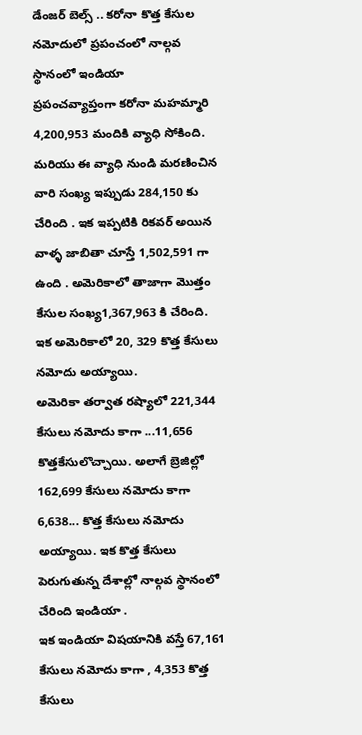డేంజర్ బెల్స్ .. కరోనా కొత్త కేసుల నమోదులో ప్రపంచంలో నాల్గవ స్థానంలో ఇండియా
ప్రపంచవ్యాప్తంగా కరోనా మహమ్మారి 4,200,953 మందికి వ్యాధి సోకింది. మరియు ఈ వ్యాధి నుండి మరణించిన వారి సంఖ్య ఇప్పుడు 284,150 కు చేరింది . ఇక ఇప్పటికి రికవర్ అయిన వాళ్ళ జాబితా చూస్తే 1,502,591 గా ఉంది . అమెరికాలో తాజాగా మొత్తం కేసుల సంఖ్య1,367,963 కి చేరింది. ఇక అమెరికాలో 20, 329 కొత్త కేసులు నమోదు అయ్యాయి.
అమెరికా తర్వాత రష్యాలో 221,344 కేసులు నమోదు కాగా ...11,656 కొత్తకేసులొచ్చాయి. అలాగే బ్రెజిల్లో 162,699 కేసులు నమోదు కాగా 6,638... కొత్త కేసులు నమోదు అయ్యాయి. ఇక కొత్త కేసులు పెరుగుతున్న దేశాల్లో నాల్గవ స్థానంలో చేరింది ఇండియా .
ఇక ఇండియా విషయానికి వస్తే 67,161 కేసులు నమోదు కాగా , 4,353 కొత్త కేసులు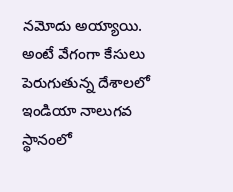నమోదు అయ్యాయి. అంటే వేగంగా కేసులు పెరుగుతున్న దేశాలలో ఇండియా నాలుగవ స్థానంలో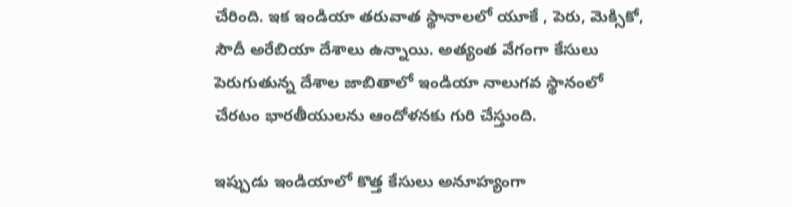చేరింది. ఇక ఇండియా తరువాత స్థానాలలో యూకే , పెరు, మెక్సికో, సౌదీ అరేబియా దేశాలు ఉన్నాయి. అత్యంత వేగంగా కేసులు పెరుగుతున్న దేశాల జాబితాలో ఇండియా నాలుగవ స్థానంలో చేరటం భారతీయులను ఆందోళనకు గురి చేస్తుంది.

ఇప్పుడు ఇండియాలో కొత్త కేసులు అనూహ్యంగా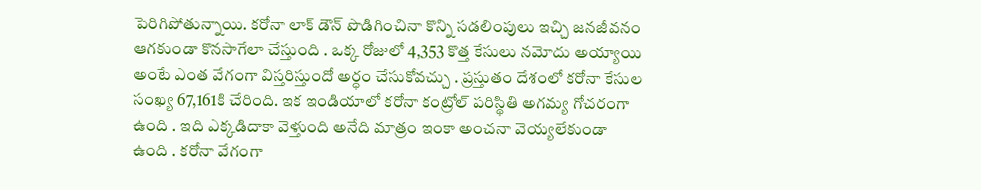పెరిగిపోతున్నాయి. కరోనా లాక్ డౌన్ పొడిగించినా కొన్ని సడలింపులు ఇచ్చి జనజీవనం ఆగకుండా కొనసాగేలా చేస్తుంది . ఒక్క రోజులో 4,353 కొత్త కేసులు నమోదు అయ్యాయి అంటే ఎంత వేగంగా విస్తరిస్తుందో అర్ధం చేసుకోవచ్చు . ప్రస్తుతం దేశంలో కరోనా కేసుల సంఖ్య 67,161కి చేరింది. ఇక ఇండియాలో కరోనా కంట్రోల్ పరిస్థితి అగమ్య గోచరంగా ఉంది . ఇది ఎక్కడిదాకా వెళ్తుంది అనేది మాత్రం ఇంకా అంచనా వెయ్యలేకుండా ఉంది . కరోనా వేగంగా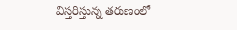విస్తరిస్తున్న తరుణంలో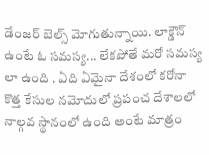డేంజర్ బెల్స్ మోగుతున్నాయి. లాక్డౌన్ ఉంటే ఓ సమస్య... లేకపోతే మరో సమస్య లా ఉంది . ఏది ఏమైనా దేశంలో కరోనా కొత్త కేసుల నమోదులో ప్రపంచ దేశాలలో నాల్గవ స్థానంలో ఉంది అంటే మాత్రం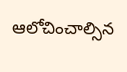ఆలోచించాల్సిన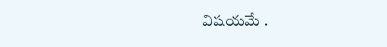విషయమే .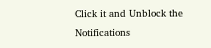Click it and Unblock the Notifications